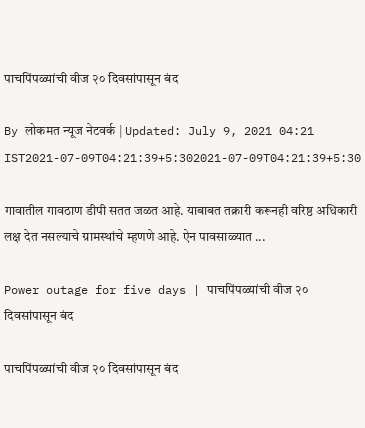पाचपिंपळ्यांची वीज २० दिवसांपासून बंद

By लोकमत न्यूज नेटवर्क | Updated: July 9, 2021 04:21 IST2021-07-09T04:21:39+5:302021-07-09T04:21:39+5:30

गावातील गावठाण डीपी सतत जळत आहे. याबाबत तक्रारी करूनही वरिष्ठ अधिकारी लक्ष देत नसल्याचे ग्रामस्थांचे म्हणणे आहे. ऐन पावसाळ्यात ...

Power outage for five days | पाचपिंपळ्यांची वीज २० दिवसांपासून बंद

पाचपिंपळ्यांची वीज २० दिवसांपासून बंद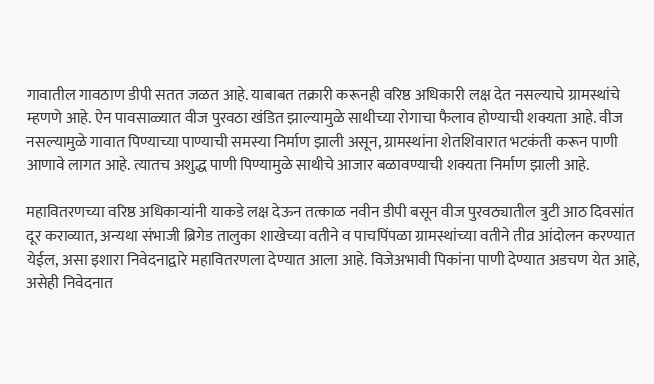गावातील गावठाण डीपी सतत जळत आहे. याबाबत तक्रारी करूनही वरिष्ठ अधिकारी लक्ष देत नसल्याचे ग्रामस्थांचे म्हणणे आहे. ऐन पावसाळ्यात वीज पुरवठा खंडित झाल्यामुळे साथीच्या रोगाचा फैलाव होण्याची शक्यता आहे. वीज नसल्यामुळे गावात पिण्याच्या पाण्याची समस्या निर्माण झाली असून, ग्रामस्थांना शेतशिवारात भटकंती करून पाणी आणावे लागत आहे. त्यातच अशुद्ध पाणी पिण्यामुळे साथीचे आजार बळावण्याची शक्यता निर्माण झाली आहे.

महावितरणच्या वरिष्ठ अधिकाऱ्यांनी याकडे लक्ष देऊन तत्काळ नवीन डीपी बसून वीज पुरवठ्यातील त्रुटी आठ दिवसांत दूर कराव्यात, अन्यथा संभाजी ब्रिगेड तालुका शाखेच्या वतीने व पाचपिंपळा ग्रामस्थांच्या वतीने तीव्र आंदोलन करण्यात येईल, असा इशारा निवेदनाद्वारे महावितरणला देण्यात आला आहे. विजेअभावी पिकांना पाणी देण्यात अडचण येत आहे, असेही निवेदनात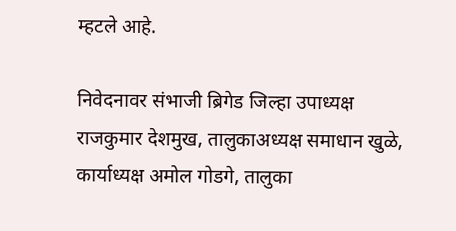म्हटले आहे.

निवेदनावर संभाजी ब्रिगेड जिल्हा उपाध्यक्ष राजकुमार देशमुख, तालुकाअध्यक्ष समाधान खुळे, कार्याध्यक्ष अमोल गोडगे, तालुका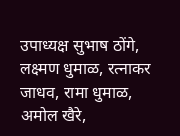उपाध्यक्ष सुभाष ठोंगे, लक्ष्मण धुमाळ, रत्नाकर जाधव, रामा धुमाळ, अमोल खैरे,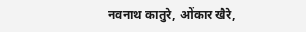नवनाथ कातुरे, ओंकार खैरे,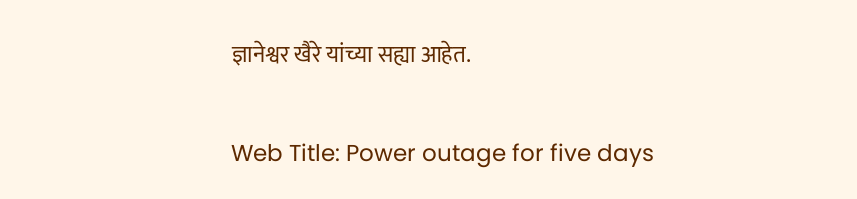ज्ञानेश्वर खैरे यांच्या सह्या आहेत.

Web Title: Power outage for five days